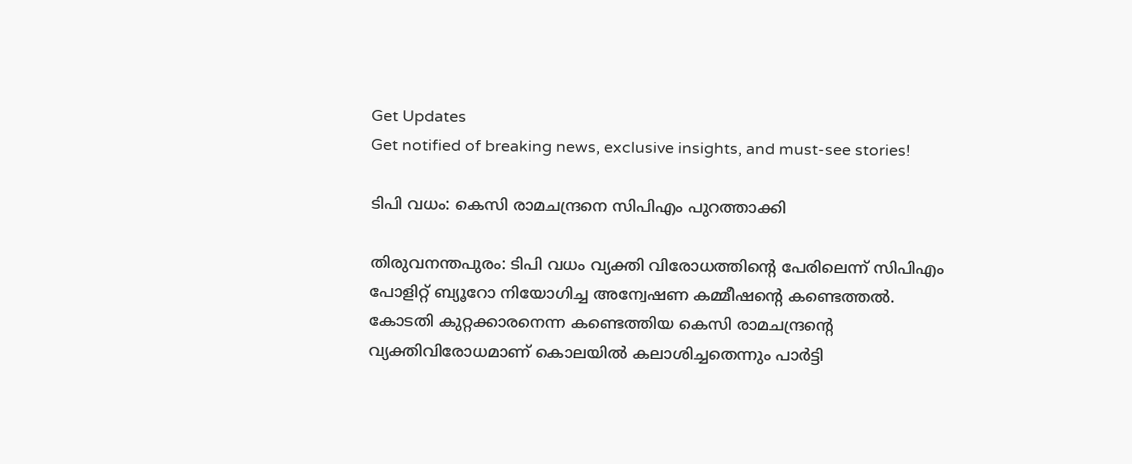Get Updates
Get notified of breaking news, exclusive insights, and must-see stories!

ടിപി വധം: കെസി രാമചന്ദ്രനെ സിപിഎം പുറത്താക്കി

തിരുവനന്തപുരം: ടിപി വധം വ്യക്തി വിരോധത്തിന്റെ പേരിലെന്ന് സിപിഎം പോളിറ്റ് ബ്യൂറോ നിയോഗിച്ച അന്വേഷണ കമ്മീഷന്റെ കണ്ടെത്തല്‍. കോടതി കുറ്റക്കാരനെന്ന കണ്ടെത്തിയ കെസി രാമചന്ദ്രന്റെ വ്യക്തിവിരോധമാണ് കൊലയില്‍ കലാശിച്ചതെന്നും പാര്‍ട്ടി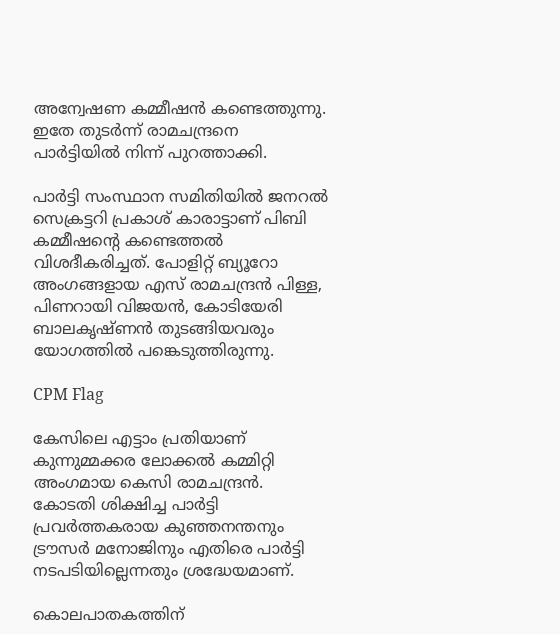അന്വേഷണ കമ്മീഷന്‍ കണ്ടെത്തുന്നു. ഇതേ തുടര്‍ന്ന് രാമചന്ദ്രനെ പാര്‍ട്ടിയില്‍ നിന്ന് പുറത്താക്കി.

പാര്‍ട്ടി സംസ്ഥാന സമിതിയില്‍ ജനറല്‍ സെക്രട്ടറി പ്രകാശ് കാരാട്ടാണ് പിബി കമ്മീഷന്റെ കണ്ടെത്തല്‍ വിശദീകരിച്ചത്. പോളിറ്റ് ബ്യൂറോ അംഗങ്ങളായ എസ് രാമചന്ദ്രന്‍ പിള്ള, പിണറായി വിജയന്‍, കോടിയേരി ബാലകൃഷ്ണന്‍ തുടങ്ങിയവരും യോഗത്തില്‍ പങ്കെടുത്തിരുന്നു.

CPM Flag

കേസിലെ എട്ടാം പ്രതിയാണ് കുന്നുമ്മക്കര ലോക്കല്‍ കമ്മിറ്റി അംഗമായ കെസി രാമചന്ദ്രന്‍. കോടതി ശിക്ഷിച്ച പാര്‍ട്ടി പ്രവര്‍ത്തകരായ കുഞ്ഞനന്തനും ട്രൗസര്‍ മനോജിനും എതിരെ പാര്‍ട്ടി നടപടിയില്ലെന്നതും ശ്രദ്ധേയമാണ്.

കൊലപാതകത്തിന്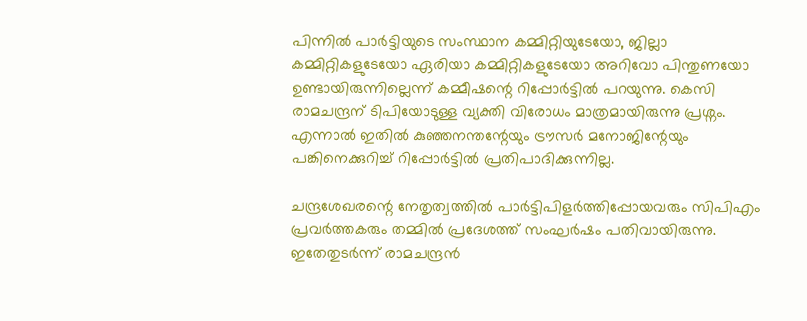പിന്നില്‍ പാര്‍ട്ടിയുടെ സംസ്ഥാന കമ്മിറ്റിയുടേയോ, ജില്ലാ കമ്മിറ്റികളുടേയോ ഏരിയാ കമ്മിറ്റികളുടേയോ അറിവോ പിന്തുണയോ ഉണ്ടായിരുന്നില്ലെന്ന് കമ്മീഷന്റെ റിപ്പോര്‍ട്ടില്‍ പറയുന്നു. കെസി രാമചന്ദ്രന് ടിപിയോടുള്ള വ്യക്തി വിരോധം മാത്രമായിരുന്നു പ്രശ്നം. എന്നാല്‍ ഇതില്‍ കുഞ്ഞനന്തന്റേയും ട്രൗസര്‍ മനോജിന്റേയും പങ്കിനെക്കുറിച്ച് റിപ്പോര്‍ട്ടില്‍ പ്രതിപാദിക്കുന്നില്ല.

ചന്ദ്രശേഖരന്റെ നേതൃത്വത്തില്‍ പാര്‍ട്ടിപിളര്‍ത്തിപ്പോയവരും സിപിഎം പ്രവര്‍ത്തകരും തമ്മില്‍ പ്രദേശത്ത് സംഘര്‍ഷം പതിവായിരുന്നു. ഇതേതുടര്‍ന്ന് രാമചന്ദ്രന്‍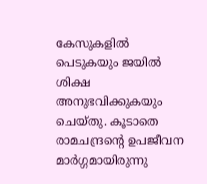കേസുകളില്‍ പെടുകയും ജയില്‍ ശിക്ഷ അനുഭവിക്കുകയും ചെയ്തു. കൂടാതെ രാമചന്ദ്രന്റെ ഉപജീവന മാര്‍ഗ്ഗമായിരുന്നു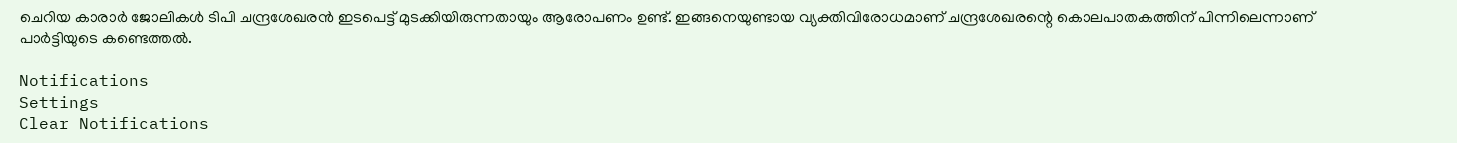ചെറിയ കാരാര്‍ ജോലികള്‍ ടിപി ചന്ദ്രശേഖരന്‍ ഇടപെട്ട് മുടക്കിയിരുന്നതായും ആരോപണം ഉണ്ട്. ഇങ്ങനെയുണ്ടായ വ്യക്തിവിരോധമാണ് ചന്ദ്രശേഖരന്റെ കൊലപാതകത്തിന് പിന്നിലെന്നാണ് പാര്‍ട്ടിയുടെ കണ്ടെത്തല്‍.

Notifications
Settings
Clear Notifications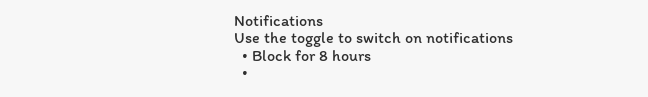Notifications
Use the toggle to switch on notifications
  • Block for 8 hours
  •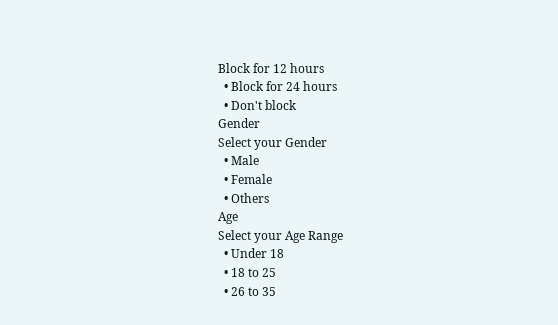Block for 12 hours
  • Block for 24 hours
  • Don't block
Gender
Select your Gender
  • Male
  • Female
  • Others
Age
Select your Age Range
  • Under 18
  • 18 to 25
  • 26 to 35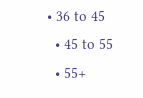• 36 to 45
  • 45 to 55
  • 55+